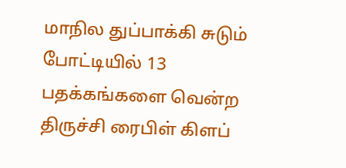மாநில துப்பாக்கி சுடும் போட்டியில் 13 பதக்கங்களை வென்ற திருச்சி ரைபிள் கிளப்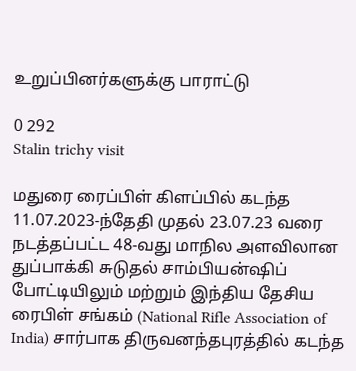உறுப்பினர்களுக்கு பாராட்டு

0 292
Stalin trichy visit

மதுரை ரைப்பிள் கிளப்பில் கடந்த 11.07.2023-ந்தேதி முதல் 23.07.23 வரை நடத்தப்பட்ட 48-வது மாநில அளவிலான துப்பாக்கி சுடுதல் சாம்பியன்ஷிப் போட்டியிலும் மற்றும் இந்திய தேசிய ரைபிள் சங்கம் (National Rifle Association of India) சார்பாக திருவனந்தபுரத்தில் கடந்த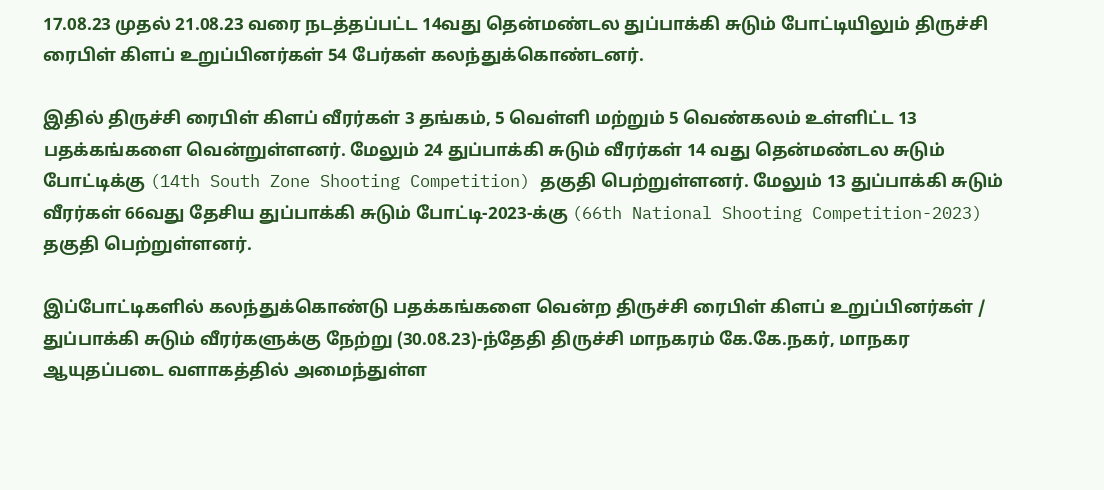17.08.23 முதல் 21.08.23 வரை நடத்தப்பட்ட 14வது தென்மண்டல துப்பாக்கி சுடும் போட்டியிலும் திருச்சி ரைபிள் கிளப் உறுப்பினர்கள் 54 பேர்கள் கலந்துக்கொண்டனர்.

இதில் திருச்சி ரைபிள் கிளப் வீரர்கள் 3 தங்கம், 5 வெள்ளி மற்றும் 5 வெண்கலம் உள்ளிட்ட 13 பதக்கங்களை வென்றுள்ளனர். மேலும் 24 துப்பாக்கி சுடும் வீரர்கள் 14 வது தென்மண்டல சுடும் போட்டிக்கு (14th South Zone Shooting Competition) தகுதி பெற்றுள்ளனர். மேலும் 13 துப்பாக்கி சுடும் வீரர்கள் 66வது தேசிய துப்பாக்கி சுடும் போட்டி-2023-க்கு (66th National Shooting Competition-2023) தகுதி பெற்றுள்ளனர்.

இப்போட்டிகளில் கலந்துக்கொண்டு பதக்கங்களை வென்ற திருச்சி ரைபிள் கிளப் உறுப்பினர்கள் / துப்பாக்கி சுடும் வீரர்களுக்கு நேற்று (30.08.23)-ந்தேதி திருச்சி மாநகரம் கே.கே.நகர், மாநகர ஆயுதப்படை வளாகத்தில் அமைந்துள்ள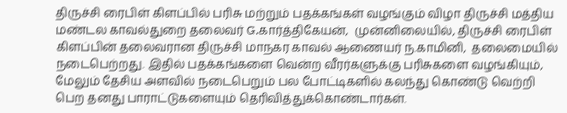திருச்சி ரைபிள் கிளப்பில் பரிசு மற்றும் பதக்கங்கள் வழங்கும் விழா திருச்சி மத்திய மண்டல காவல்துறை தலைவர் G.கார்த்திகேயன்,  முன்னிலையில், திருச்சி ரைபிள் கிளப்பின் தலைவரான திருச்சி மாநகர காவல் ஆணையர் ந.காமினி,  தலைமையில் நடைபெற்றது. இதில் பதக்கங்களை வென்ற வீரர்களுக்கு பரிசுகளை வழங்கியும், மேலும் தேசிய அளவில் நடைபெறும் பல போட்டிகளில் கலந்து கொண்டு வெற்றி பெற தனது பாராட்டுகளையும் தெரிவித்துக்கொண்டார்கள்.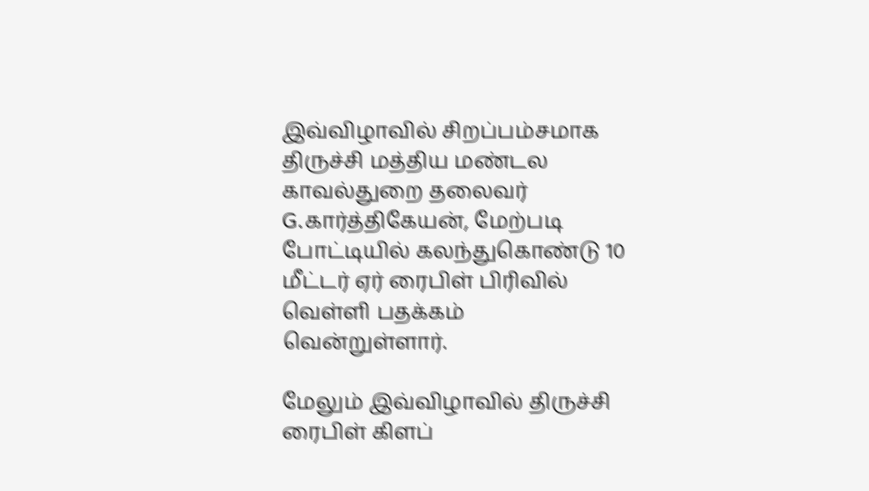இவ்விழாவில் சிறப்பம்சமாக திருச்சி மத்திய மண்டல காவல்துறை தலைவர் G.கார்த்திகேயன், மேற்படி போட்டியில் கலந்துகொண்டு 10 மீட்டர் ஏர் ரைபிள் பிரிவில் வெள்ளி பதக்கம் வென்றுள்ளார்.

மேலும் இவ்விழாவில் திருச்சி ரைபிள் கிளப்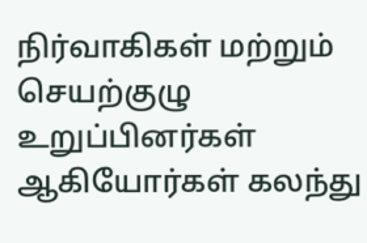நிர்வாகிகள் மற்றும் செயற்குழு உறுப்பினர்கள் ஆகியோர்கள் கலந்து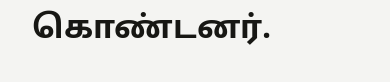கொண்டனர்.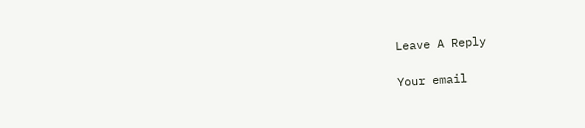Leave A Reply

Your email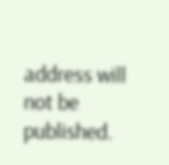address will not be published.